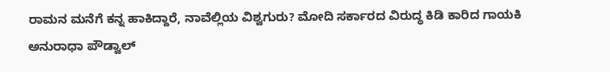ರಾಮನ ಮನೆಗೆ ಕನ್ನ ಹಾಕಿದ್ದಾರೆ, ನಾವೆಲ್ಲಿಯ ವಿಶ್ವಗುರು? ಮೋದಿ ಸರ್ಕಾರದ ವಿರುದ್ಧ ಕಿಡಿ ಕಾರಿದ ಗಾಯಕಿ ಅನುರಾಧಾ ಪೌಡ್ವಾಲ್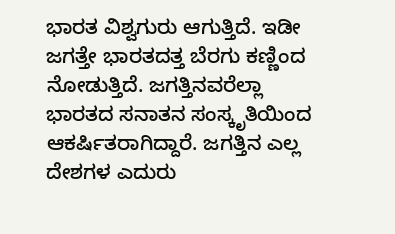ಭಾರತ ವಿಶ್ವಗುರು ಆಗುತ್ತಿದೆ. ಇಡೀ ಜಗತ್ತೇ ಭಾರತದತ್ತ ಬೆರಗು ಕಣ್ಣಿಂದ ನೋಡುತ್ತಿದೆ. ಜಗತ್ತಿನವರೆಲ್ಲಾ ಭಾರತದ ಸನಾತನ ಸಂಸ್ಕೃತಿಯಿಂದ ಆಕರ್ಷಿತರಾಗಿದ್ದಾರೆ. ಜಗತ್ತಿನ ಎಲ್ಲ ದೇಶಗಳ ಎದುರು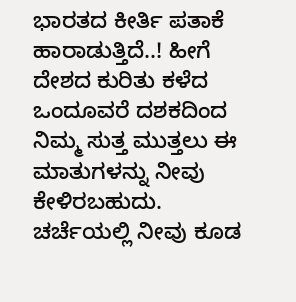ಭಾರತದ ಕೀರ್ತಿ ಪತಾಕೆ ಹಾರಾಡುತ್ತಿದೆ..! ಹೀಗೆ ದೇಶದ ಕುರಿತು ಕಳೆದ ಒಂದೂವರೆ ದಶಕದಿಂದ ನಿಮ್ಮ ಸುತ್ತ ಮುತ್ತಲು ಈ ಮಾತುಗಳನ್ನು ನೀವು ಕೇಳಿರಬಹುದು. ಚರ್ಚೆಯಲ್ಲಿ ನೀವು ಕೂಡ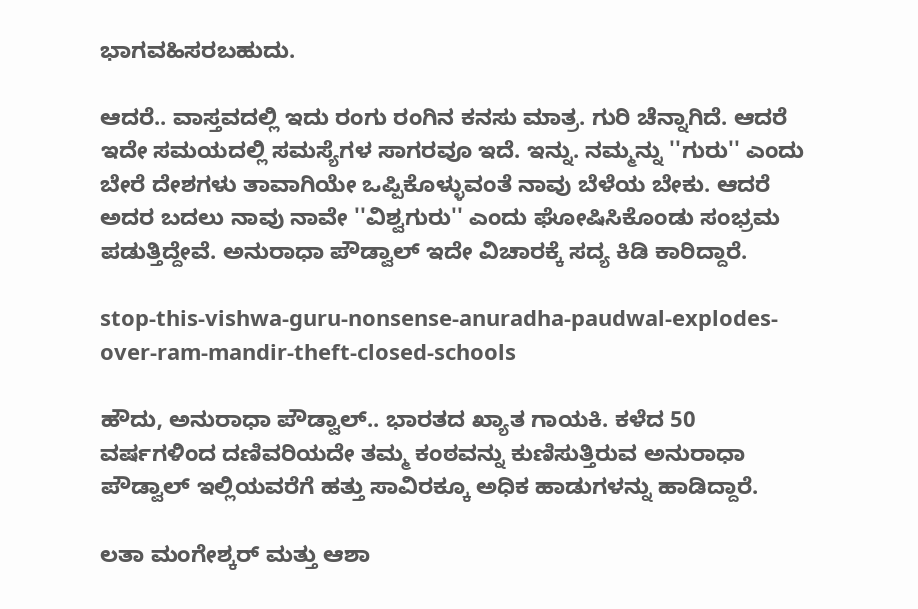ಭಾಗವಹಿಸರಬಹುದು.

ಆದರೆ.. ವಾಸ್ತವದಲ್ಲಿ ಇದು ರಂಗು ರಂಗಿನ ಕನಸು ಮಾತ್ರ. ಗುರಿ ಚೆನ್ನಾಗಿದೆ. ಆದರೆ ಇದೇ ಸಮಯದಲ್ಲಿ ಸಮಸ್ಯೆಗಳ ಸಾಗರವೂ ಇದೆ. ಇನ್ನು. ನಮ್ಮನ್ನು ''ಗುರು'' ಎಂದು ಬೇರೆ ದೇಶಗಳು ತಾವಾಗಿಯೇ ಒಪ್ಪಿಕೊಳ್ಳುವಂತೆ ನಾವು ಬೆಳೆಯ ಬೇಕು. ಆದರೆ ಅದರ ಬದಲು ನಾವು ನಾವೇ ''ವಿಶ್ವಗುರು'' ಎಂದು ಘೋಷಿಸಿಕೊಂಡು ಸಂಭ್ರಮ ಪಡುತ್ತಿದ್ದೇವೆ. ಅನುರಾಧಾ ಪೌಡ್ವಾಲ್ ಇದೇ ವಿಚಾರಕ್ಕೆ ಸದ್ಯ ಕಿಡಿ ಕಾರಿದ್ದಾರೆ.

stop-this-vishwa-guru-nonsense-anuradha-paudwal-explodes-over-ram-mandir-theft-closed-schools

ಹೌದು, ಅನುರಾಧಾ ಪೌಡ್ವಾಲ್.. ಭಾರತದ ಖ್ಯಾತ ಗಾಯಕಿ. ಕಳೆದ 50 ವರ್ಷಗಳಿಂದ ದಣಿವರಿಯದೇ ತಮ್ಮ ಕಂಠವನ್ನು ಕುಣಿಸುತ್ತಿರುವ ಅನುರಾಧಾ ಪೌಡ್ವಾಲ್ ಇಲ್ಲಿಯವರೆಗೆ ಹತ್ತು ಸಾವಿರಕ್ಕೂ ಅಧಿಕ ಹಾಡುಗಳನ್ನು ಹಾಡಿದ್ದಾರೆ.

ಲತಾ ಮಂಗೇಶ್ಕರ್ ಮತ್ತು ಆಶಾ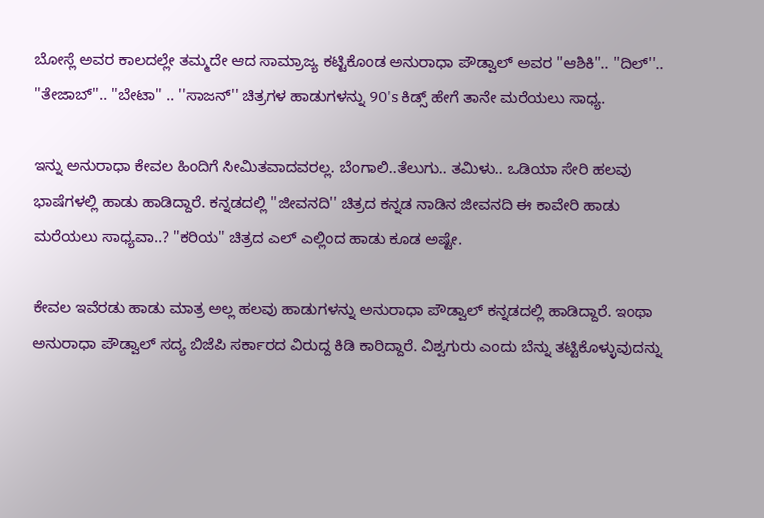ಬೋಸ್ಲೆ ಅವರ ಕಾಲದಲ್ಲೇ ತಮ್ಮದೇ ಆದ ಸಾಮ್ರಾಜ್ಯ ಕಟ್ಟಿಕೊಂಡ ಅನುರಾಧಾ ಪೌಡ್ವಾಲ್ ಅವರ ''ಆಶಿಕಿ''.. ''ದಿಲ್''.. ''ತೇಜಾಬ್''.. ''ಬೇಟಾ'' .. ''ಸಾಜನ್'' ಚಿತ್ರಗಳ ಹಾಡುಗಳನ್ನು 90's ಕಿಡ್ಸ್ ಹೇಗೆ ತಾನೇ ಮರೆಯಲು ಸಾಧ್ಯ.

ಇನ್ನು ಅನುರಾಧಾ ಕೇವಲ ಹಿಂದಿಗೆ ಸೀಮಿತವಾದವರಲ್ಲ. ಬೆಂಗಾಲಿ..ತೆಲುಗು.. ತಮಿಳು.. ಒಡಿಯಾ ಸೇರಿ ಹಲವು ಭಾಷೆಗಳಲ್ಲಿ ಹಾಡು ಹಾಡಿದ್ದಾರೆ. ಕನ್ನಡದಲ್ಲಿ ''ಜೀವನದಿ'' ಚಿತ್ರದ ಕನ್ನಡ ನಾಡಿನ ಜೀವನದಿ ಈ ಕಾವೇರಿ ಹಾಡು ಮರೆಯಲು ಸಾಧ್ಯವಾ..? ''ಕರಿಯ'' ಚಿತ್ರದ ಎಲ್ ಎಲ್ಲಿಂದ ಹಾಡು ಕೂಡ ಅಷ್ಟೇ.

ಕೇವಲ ಇವೆರಡು ಹಾಡು ಮಾತ್ರ ಅಲ್ಲ ಹಲವು ಹಾಡುಗಳನ್ನು ಅನುರಾಧಾ ಪೌಡ್ವಾಲ್ ಕನ್ನಡದಲ್ಲಿ ಹಾಡಿದ್ದಾರೆ. ಇಂಥಾ ಅನುರಾಧಾ ಪೌಡ್ವಾಲ್ ಸದ್ಯ ಬಿಜೆಪಿ ಸರ್ಕಾರದ ವಿರುದ್ದ ಕಿಡಿ ಕಾರಿದ್ದಾರೆ. ವಿಶ್ವಗುರು ಎಂದು ಬೆನ್ನು ತಟ್ಟಿಕೊಳ್ಳುವುದನ್ನು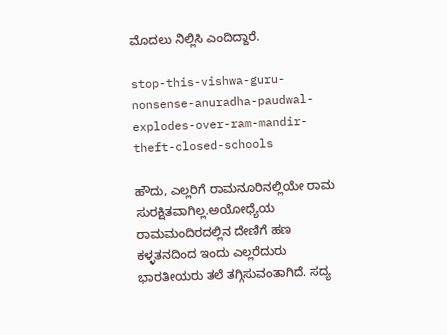ಮೊದಲು ನಿಲ್ಲಿಸಿ ಎಂದಿದ್ದಾರೆ.

stop-this-vishwa-guru-nonsense-anuradha-paudwal-explodes-over-ram-mandir-theft-closed-schools

ಹೌದು, ಎಲ್ಲರಿಗೆ ರಾಮನೂರಿನಲ್ಲಿಯೇ ರಾಮ ಸುರಕ್ಷಿತವಾಗಿಲ್ಲ.ಅಯೋಧ್ಯೆಯ ರಾಮಮಂದಿರದಲ್ಲಿನ ದೇಣಿಗೆ ಹಣ ಕಳ್ಳತನದಿಂದ ಇಂದು ಎಲ್ಲರೆದುರು ಭಾರತೀಯರು ತಲೆ ತಗ್ಗಿಸುವಂತಾಗಿದೆ. ಸದ್ಯ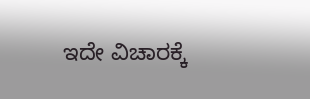ಇದೇ ವಿಚಾರಕ್ಕೆ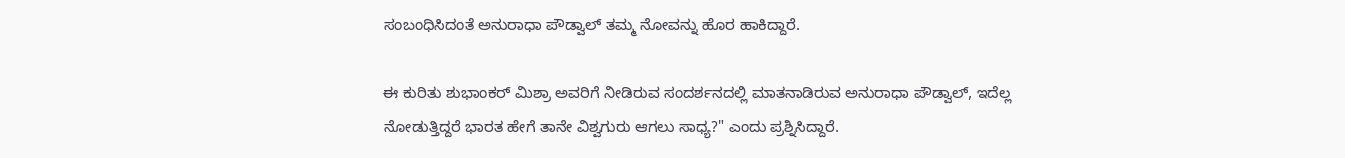ಸಂಬಂಧಿಸಿದಂತೆ ಅನುರಾಧಾ ಪೌಡ್ವಾಲ್ ತಮ್ಮ ನೋವನ್ನು ಹೊರ ಹಾಕಿದ್ದಾರೆ.

ಈ ಕುರಿತು ಶುಭಾಂಕರ್ ಮಿಶ್ರಾ ಅವರಿಗೆ ನೀಡಿರುವ ಸಂದರ್ಶನದಲ್ಲಿ ಮಾತನಾಡಿರುವ ಅನುರಾಧಾ ಪೌಡ್ವಾಲ್, ಇದೆಲ್ಲ ನೋಡುತ್ತಿದ್ದರೆ ಭಾರತ ಹೇಗೆ ತಾನೇ ವಿಶ್ವಗುರು ಆಗಲು ಸಾಧ್ಯ?" ಎಂದು ಪ್ರಶ್ನಿಸಿದ್ದಾರೆ.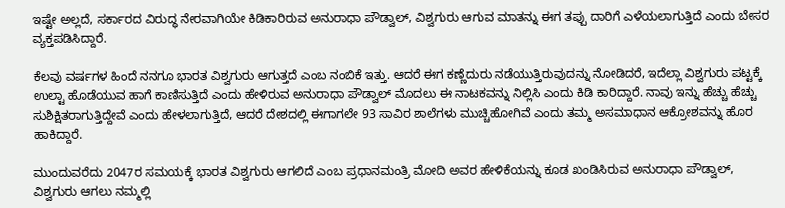ಇಷ್ಟೇ ಅಲ್ಲದೆ, ಸರ್ಕಾರದ ವಿರುದ್ಧ ನೇರವಾಗಿಯೇ ಕಿಡಿಕಾರಿರುವ ಅನುರಾಧಾ ಪೌಡ್ವಾಲ್, ವಿಶ್ವಗುರು ಆಗುವ ಮಾತನ್ನು ಈಗ ತಪ್ಪು ದಾರಿಗೆ ಎಳೆಯಲಾಗುತ್ತಿದೆ ಎಂದು ಬೇಸರ ವ್ಯಕ್ತಪಡಿಸಿದ್ದಾರೆ.

ಕೆಲವು ವರ್ಷಗಳ ಹಿಂದೆ ನನಗೂ ಭಾರತ ವಿಶ್ವಗುರು ಆಗುತ್ತದೆ ಎಂಬ ನಂಬಿಕೆ ಇತ್ತು. ಆದರೆ ಈಗ ಕಣ್ಣೆದುರು ನಡೆಯುತ್ತಿರುವುದನ್ನು ನೋಡಿದರೆ, ಇದೆಲ್ಲಾ ವಿಶ್ವಗುರು ಪಟ್ಟಕ್ಕೆ ಉಲ್ಟಾ ಹೊಡೆಯುವ ಹಾಗೆ ಕಾಣಿಸುತ್ತಿದೆ ಎಂದು ಹೇಳಿರುವ ಅನುರಾಧಾ ಪೌಡ್ವಾಲ್ ಮೊದಲು ಈ ನಾಟಕವನ್ನು ನಿಲ್ಲಿಸಿ ಎಂದು ಕಿಡಿ ಕಾರಿದ್ದಾರೆ. ನಾವು ಇನ್ನು ಹೆಚ್ಚು ಹೆಚ್ಚು ಸುಶಿಕ್ಷಿತರಾಗುತ್ತಿದ್ದೇವೆ ಎಂದು ಹೇಳಲಾಗುತ್ತಿದೆ, ಆದರೆ ದೇಶದಲ್ಲಿ ಈಗಾಗಲೇ 93 ಸಾವಿರ ಶಾಲೆಗಳು ಮುಚ್ಚಿಹೋಗಿವೆ ಎಂದು ತಮ್ಮ ಅಸಮಾಧಾನ ಆಕ್ರೋಶವನ್ನು ಹೊರ ಹಾಕಿದ್ದಾರೆ.

ಮುಂದುವರೆದು 2047ರ ಸಮಯಕ್ಕೆ ಭಾರತ ವಿಶ್ವಗುರು ಆಗಲಿದೆ ಎಂಬ ಪ್ರಧಾನಮಂತ್ರಿ ಮೋದಿ ಅವರ ಹೇಳಿಕೆಯನ್ನು ಕೂಡ ಖಂಡಿಸಿರುವ ಅನುರಾಧಾ ಪೌಡ್ವಾಲ್, ವಿಶ್ವಗುರು ಆಗಲು ನಮ್ಮಲ್ಲಿ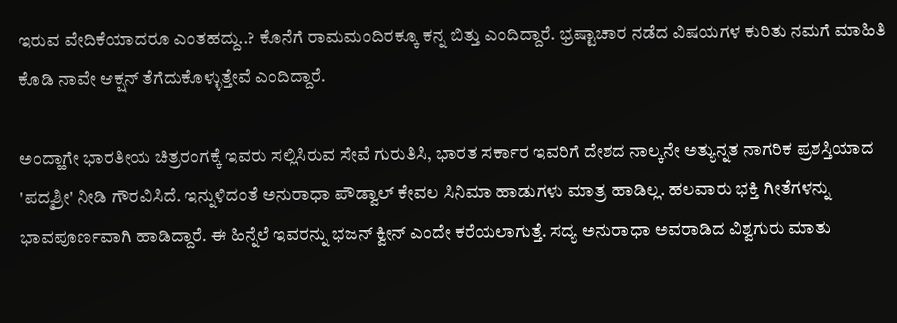ಇರುವ ವೇದಿಕೆಯಾದರೂ ಎಂತಹದ್ದು..? ಕೊನೆಗೆ ರಾಮಮಂದಿರಕ್ಕೂ ಕನ್ನ ಬಿತ್ತು ಎಂದಿದ್ದಾರೆ. ಭ್ರಷ್ಟಾಚಾರ ನಡೆದ ವಿಷಯಗಳ ಕುರಿತು ನಮಗೆ ಮಾಹಿತಿ ಕೊಡಿ ನಾವೇ ಆಕ್ಷನ್ ತೆಗೆದುಕೊಳ್ಳುತ್ತೇವೆ ಎಂದಿದ್ದಾರೆ.

ಅಂದ್ಹಾಗೇ ಭಾರತೀಯ ಚಿತ್ರರಂಗಕ್ಕೆ ಇವರು ಸಲ್ಲಿಸಿರುವ ಸೇವೆ ಗುರುತಿಸಿ, ಭಾರತ ಸರ್ಕಾರ ಇವರಿಗೆ ದೇಶದ ನಾಲ್ಕನೇ ಅತ್ಯುನ್ನತ ನಾಗರಿಕ ಪ್ರಶಸ್ತಿಯಾದ 'ಪದ್ಮಶ್ರೀ' ನೀಡಿ ಗೌರವಿಸಿದೆ. ಇನ್ನುಳಿದಂತೆ ಅನುರಾಧಾ ಪೌಡ್ವಾಲ್ ಕೇವಲ ಸಿನಿಮಾ ಹಾಡುಗಳು ಮಾತ್ರ ಹಾಡಿಲ್ಲ. ಹಲವಾರು ಭಕ್ತಿ ಗೀತೆಗಳನ್ನು ಭಾವಪೂರ್ಣವಾಗಿ ಹಾಡಿದ್ದಾರೆ. ಈ ಹಿನ್ನೆಲೆ ಇವರನ್ನು ಭಜನ್ ಕ್ವೀನ್ ಎಂದೇ ಕರೆಯಲಾಗುತ್ತೆ. ಸದ್ಯ ಅನುರಾಧಾ ಅವರಾಡಿದ ವಿಶ್ವಗುರು ಮಾತು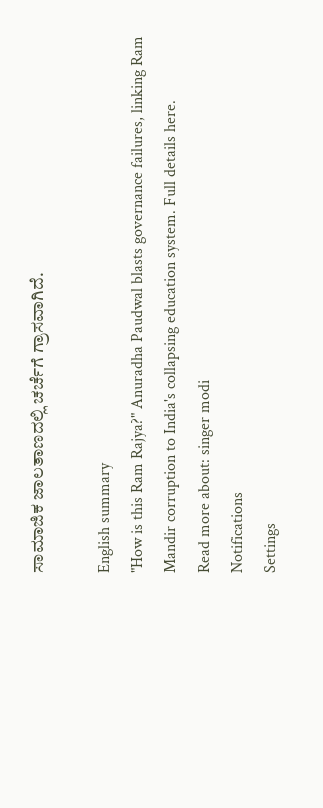ಸಾಮಾಜಿಕ ಜಾಲತಾಣದಲ್ಲಿ ಚರ್ಚೆಗೆ ಗ್ರಾಸವಾಗಿದೆ.

English summary
"How is this Ram Rajya?" Anuradha Paudwal blasts governance failures, linking Ram Mandir corruption to India's collapsing education system. Full details here.
Read more about: singer modi
Notifications
Settings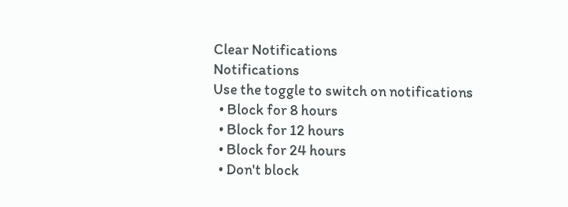Clear Notifications
Notifications
Use the toggle to switch on notifications
  • Block for 8 hours
  • Block for 12 hours
  • Block for 24 hours
  • Don't block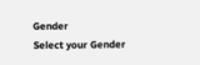Gender
Select your Gender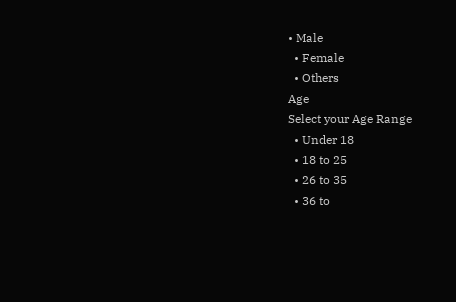• Male
  • Female
  • Others
Age
Select your Age Range
  • Under 18
  • 18 to 25
  • 26 to 35
  • 36 to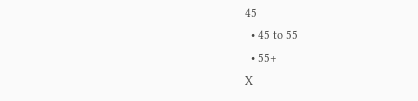45
  • 45 to 55
  • 55+
X